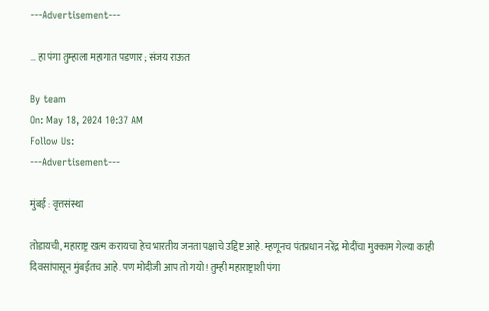---Advertisement---

… हा पंगा तुम्हाला महागात पडणार ; संजय राऊत

By team
On: May 18, 2024 10:37 AM
Follow Us:
---Advertisement---

मुंबई : वृत्तसंस्था

तोडायची, महाराष्ट्र खत्म करायचा हेच भारतीय जनता पक्षाचे उद्दिष्ट आहे. म्हणूनच पंतप्रधान नरेंद्र मोदींचा मुक्काम गेल्या काही दिवसांपासून मुंबईतच आहे. पण मोदीजी आप तो गयो ! तुम्ही महाराष्ट्राशी पंगा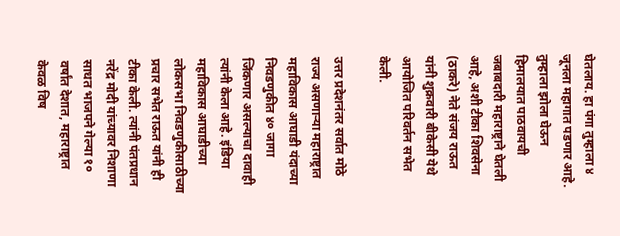घेतलाय. हा पंगा तुम्हाला ४ जूनला महागात पडणार आहे. तुम्हाला झोला घेऊन हिमालयात पाठवायची जबाबदारी महाराष्ट्राने घेतली आहे, अशी टीका शिवसेना (ठाकरे) नेते संजय राऊत यांनी शुक्रवारी बीकेसी येथे आयोजित परिवर्तन सभेत केली.

उत्तर प्रदेशनंतर सर्वात मोठे राज्य असणाऱ्या महाराष्ट्रात महाविकास आघाडी यंदाच्या निवडणुकीत ४० जागा जिंकणार असल्याचा दावाही
त्यांनी केला आहे. इंडिया महाविकास आघाडीच्या लोकसभा निवडणुकीसाठीच्या प्रचार सभेत राऊत यांनी ही टीका केली. त्यांनी पंतप्रधान नरेंद्र मोदी यांच्यावर निशाणा साधत भाजपने गेल्या १० वर्षांत देशात, महाराष्ट्रात केवळ विष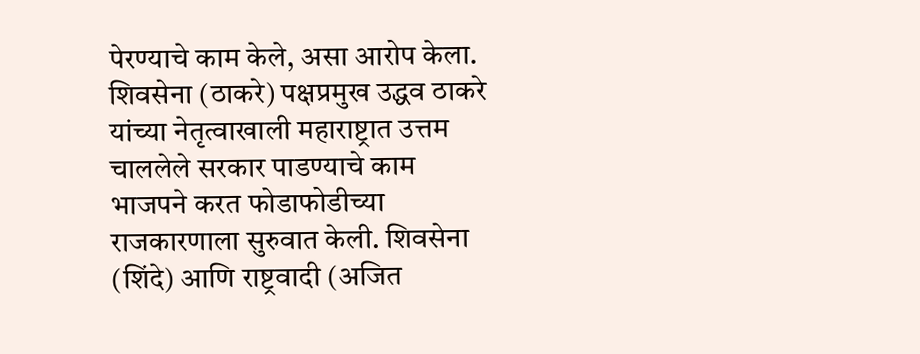पेरण्याचे काम केले, असा आरोप केला. शिवसेना (ठाकरे) पक्षप्रमुख उद्धव ठाकरे यांच्या नेतृत्वाखाली महाराष्ट्रात उत्तम चाललेले सरकार पाडण्याचे काम भाजपने करत फोडाफोडीच्या राजकारणाला सुरुवात केली. शिवसेना (शिंदे) आणि राष्ट्रवादी (अजित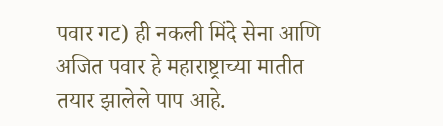पवार गट) ही नकली मिंदे सेना आणि अजित पवार हे महाराष्ट्राच्या मातीत तयार झालेले पाप आहे.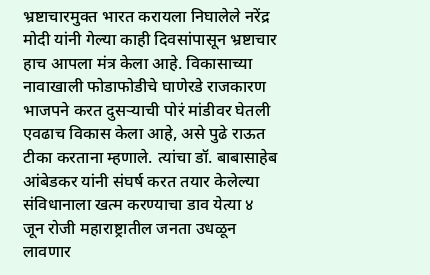भ्रष्टाचारमुक्त भारत करायला निघालेले नरेंद्र मोदी यांनी गेल्या काही दिवसांपासून भ्रष्टाचार हाच आपला मंत्र केला आहे. विकासाच्या नावाखाली फोडाफोडीचे घाणेरडे राजकारण भाजपने करत दुसऱ्याची पोरं मांडीवर घेतली एवढाच विकास केला आहे, असे पुढे राऊत टीका करताना म्हणाले. त्यांचा डॉ. बाबासाहेब आंबेडकर यांनी संघर्ष करत तयार केलेल्या संविधानाला खत्म करण्याचा डाव येत्या ४ जून रोजी महाराष्ट्रातील जनता उधळून लावणार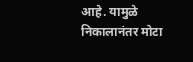आहे. यामुळे निकालानंतर मोटा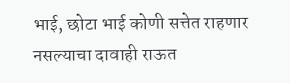भाई, छोटा भाई कोणी सत्तेत राहणार नसल्याचा दावाही राऊत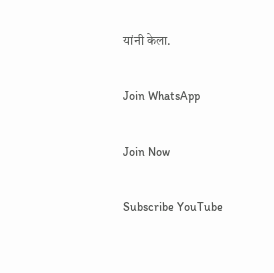यांनी केला.

Join WhatsApp

Join Now

Subscribe YouTube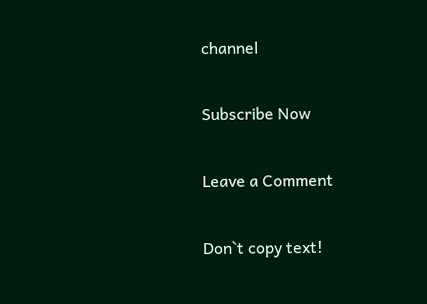channel

Subscribe Now

Leave a Comment

Don`t copy text!